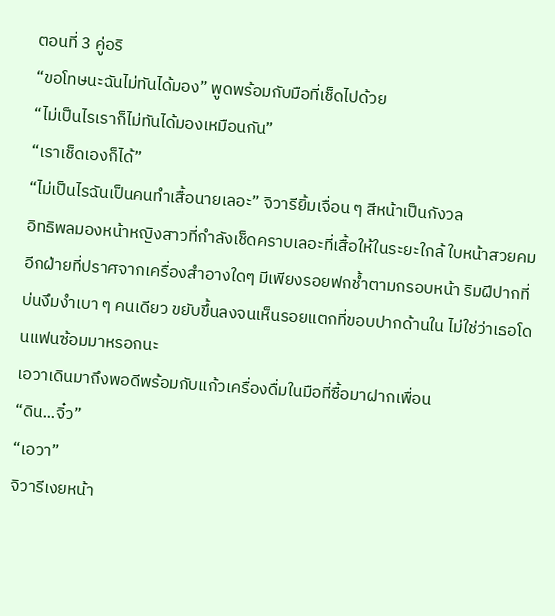ตอนที่ 3 คู่อริ
“ขอโทษนะฉันไม่ทันได้มอง” พูดพร้อมกับมือที่เช็ดไปด้วย
“ไม่เป็นไรเราก็ไม่ทันได้มองเหมือนกัน”
“เราเช็ดเองก็ได้”
“ไม่เป็นไรฉันเป็นคนทำเสื้อนายเลอะ” จิวารียิ้มเจื่อน ๆ สีหน้าเป็นกังวล
อิทธิพลมองหน้าหญิงสาวที่กำลังเช็ดคราบเลอะที่เสื้อให้ในระยะใกล้ ใบหน้าสวยคมอีกฝ่ายที่ปราศจากเครื่องสำอางใดๆ มีเพียงรอยฟกช้ำตามกรอบหน้า ริมฝีปากที่บ่นงึมงำเบา ๆ คนเดียว ขยับขึ้นลงจนเห็นรอยแตกที่ขอบปากด้านใน ไม่ใช่ว่าเธอโดนแฟนซ้อมมาหรอกนะ
เอวาเดินมาถึงพอดีพร้อมกับแก้วเครื่องดื่มในมือที่ซื้อมาฝากเพื่อน
“ดิน...จิ๋ว”
“เอวา”
จิวารีเงยหน้า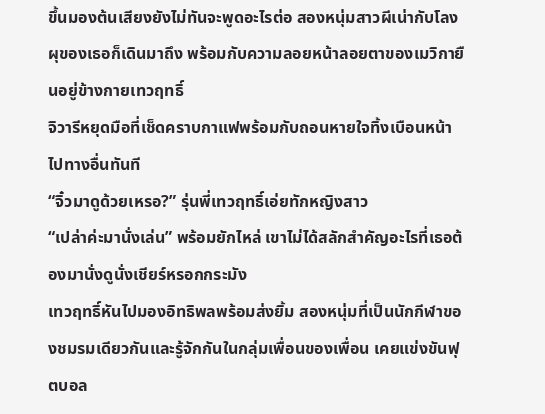ขึ้นมองต้นเสียงยังไม่ทันจะพูดอะไรต่อ สองหนุ่มสาวผีเน่ากับโลงผุของเธอก็เดินมาถึง พร้อมกับความลอยหน้าลอยตาของเมวิกายืนอยู่ข้างกายเทวฤทธิ์
จิวารีหยุดมือที่เช็ดคราบกาแฟพร้อมกับถอนหายใจทิ้งเบือนหน้าไปทางอื่นทันที
“จิ๋วมาดูด้วยเหรอ?” รุ่นพี่เทวฤทธิ์เอ่ยทักหญิงสาว
“เปล่าค่ะมานั่งเล่น” พร้อมยักไหล่ เขาไม่ได้สลักสำคัญอะไรที่เธอต้องมานั่งดูนั่งเชียร์หรอกกระมัง
เทวฤทธิ์หันไปมองอิทธิพลพร้อมส่งยิ้ม สองหนุ่มที่เป็นนักกีฬาของชมรมเดียวกันและรู้จักกันในกลุ่มเพื่อนของเพื่อน เคยแข่งขันฟุตบอล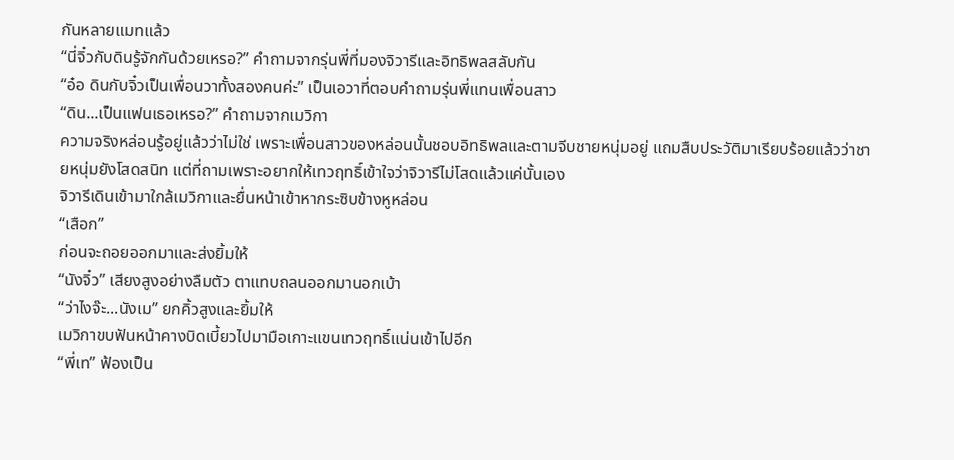กันหลายแมทแล้ว
“นี่จิ๋วกับดินรู้จักกันด้วยเหรอ?” คำถามจากรุ่นพี่ที่มองจิวารีและอิทธิพลสลับกัน
“อ๋อ ดินกับจิ๋วเป็นเพื่อนวาทั้งสองคนค่ะ” เป็นเอวาที่ตอบคำถามรุ่นพี่แทนเพื่อนสาว
“ดิน...เป็นแฟนเธอเหรอ?” คำถามจากเมวิกา
ความจริงหล่อนรู้อยู่แล้วว่าไม่ใช่ เพราะเพื่อนสาวของหล่อนนั้นชอบอิทธิพลและตามจีบชายหนุ่มอยู่ แถมสืบประวัติมาเรียบร้อยแล้วว่าชายหนุ่มยังโสดสนิท แต่ที่ถามเพราะอยากให้เทวฤทธิ์เข้าใจว่าจิวารีไม่โสดแล้วแค่นั้นเอง
จิวารีเดินเข้ามาใกล้เมวิกาและยื่นหน้าเข้าหากระซิบข้างหูหล่อน
“เสือก”
ก่อนจะถอยออกมาและส่งยิ้มให้
“นังจิ๋ว” เสียงสูงอย่างลืมตัว ตาแทบถลนออกมานอกเบ้า
“ว่าไงจ๊ะ...นังเม” ยกคิ้วสูงและยิ้มให้
เมวิกาขบฟันหน้าคางบิดเบี้ยวไปมามือเกาะแขนเทวฤทธิ์แน่นเข้าไปอีก
“พี่เท” ฟ้องเป็น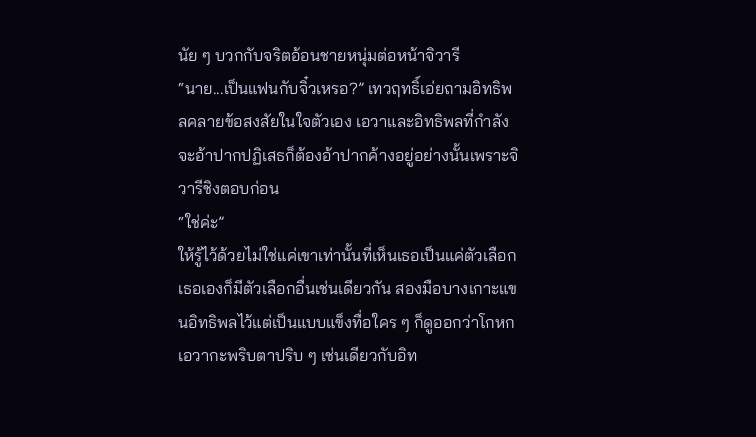นัย ๆ บวกกับจริตอ้อนชายหนุ่มต่อหน้าจิวารี
“นาย...เป็นแฟนกับจิ๋วเหรอ?” เทวฤทธิ์เอ่ยถามอิทธิพลคลายข้อสงสัยในใจตัวเอง เอวาและอิทธิพลที่กำลังจะอ้าปากปฏิเสธก็ต้องอ้าปากค้างอยู่อย่างนั้นเพราะจิวารีชิงตอบก่อน
“ใช่ค่ะ”
ให้รู้ไว้ด้วยไม่ใช่แค่เขาเท่านั้นที่เห็นเธอเป็นแค่ตัวเลือก เธอเองก็มีตัวเลือกอื่นเช่นเดียวกัน สองมือบางเกาะแขนอิทธิพลไว้แต่เป็นแบบแข็งทื่อใคร ๆ ก็ดูออกว่าโกหก
เอวากะพริบตาปริบ ๆ เช่นเดียวกับอิท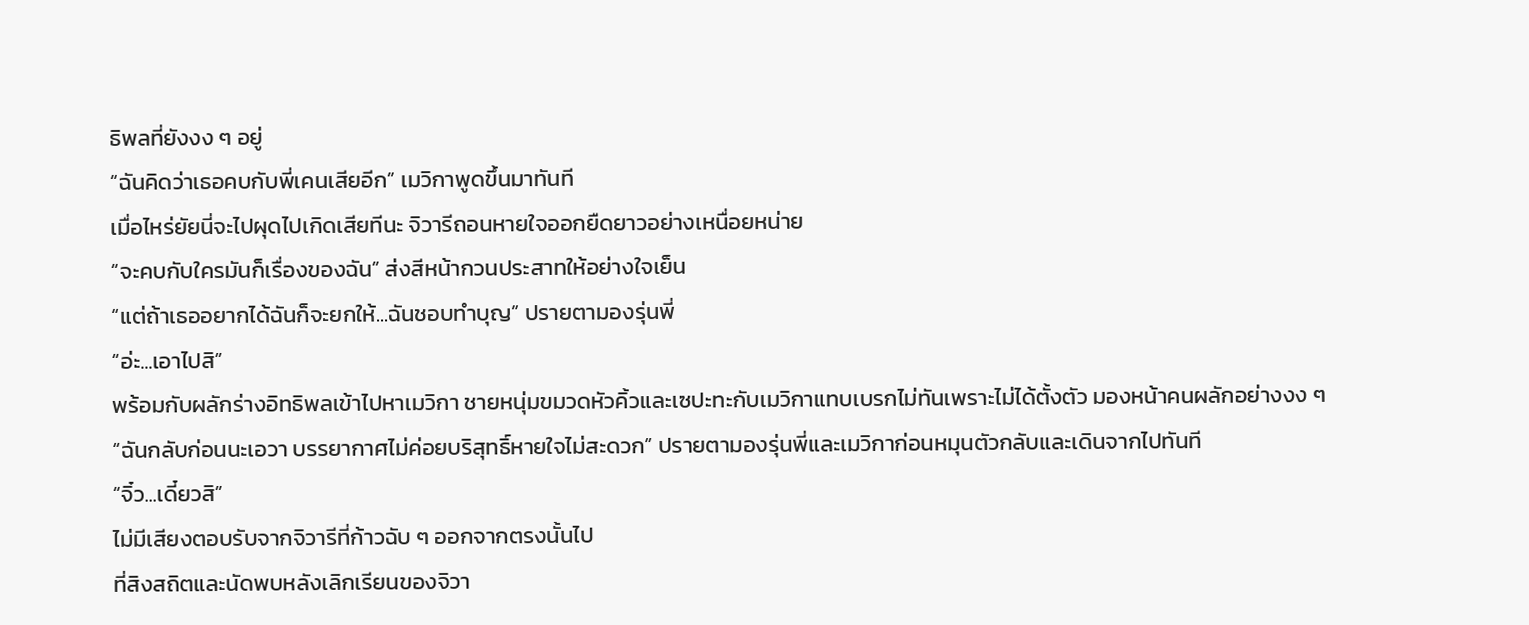ธิพลที่ยังงง ๆ อยู่
“ฉันคิดว่าเธอคบกับพี่เคนเสียอีก” เมวิกาพูดขึ้นมาทันที
เมื่อไหร่ยัยนี่จะไปผุดไปเกิดเสียทีนะ จิวารีถอนหายใจออกยืดยาวอย่างเหนื่อยหน่าย
“จะคบกับใครมันก็เรื่องของฉัน” ส่งสีหน้ากวนประสาทให้อย่างใจเย็น
“แต่ถ้าเธออยากได้ฉันก็จะยกให้...ฉันชอบทำบุญ” ปรายตามองรุ่นพี่
“อ่ะ...เอาไปสิ”
พร้อมกับผลักร่างอิทธิพลเข้าไปหาเมวิกา ชายหนุ่มขมวดหัวคิ้วและเซปะทะกับเมวิกาแทบเบรกไม่ทันเพราะไม่ได้ตั้งตัว มองหน้าคนผลักอย่างงง ๆ
“ฉันกลับก่อนนะเอวา บรรยากาศไม่ค่อยบริสุทธิ์หายใจไม่สะดวก” ปรายตามองรุ่นพี่และเมวิกาก่อนหมุนตัวกลับและเดินจากไปทันที
“จิ๋ว...เดี๋ยวสิ”
ไม่มีเสียงตอบรับจากจิวารีที่ก้าวฉับ ๆ ออกจากตรงนั้นไป
ที่สิงสถิตและนัดพบหลังเลิกเรียนของจิวา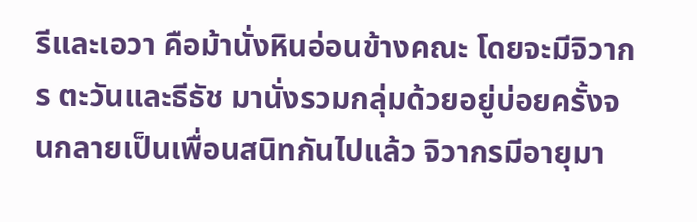รีและเอวา คือม้านั่งหินอ่อนข้างคณะ โดยจะมีจิวากร ตะวันและธีธัช มานั่งรวมกลุ่มด้วยอยู่บ่อยครั้งจนกลายเป็นเพื่อนสนิทกันไปแล้ว จิวากรมีอายุมา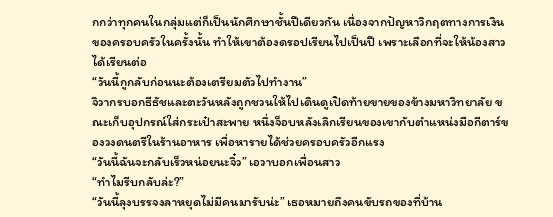กกว่าทุกคนในกลุ่มแต่ก็เป็นนักศึกษาชั้นปีเดียวกัน เนื่องจากปัญหาวิกฤตทางการเงินของครอบครัวในครั้งนั้น ทำให้เขาต้องดรอปเรียนไปเป็นปี เพราะเลือกที่จะให้น้องสาวได้เรียนต่อ
“วันนี้กูกลับก่อนนะต้องเตรียมตัวไปทำงาน”
จิวากรบอกธีธัชและตะวันหลังถูกชวนให้ไปเดินดูเปิดท้ายขายของข้างมหาวิทยาลัย ขณะเก็บอุปกรณ์ใส่กระเป๋าสะพาย หนึ่งจ็อบหลังเลิกเรียนของเขากับตำแหน่งมือกีตาร์ของวงดนตรีในร้านอาหาร เพื่อหารายได้ช่วยครอบครัวอีกแรง
“วันนี้ฉันจะกลับเร็วหน่อยนะจิ๋ว” เอวาบอกเพื่อนสาว
“ทำไมรีบกลับล่ะ?”
“วันนี้ลุงบรรจงลาหยุดไม่มีคนมารับน่ะ” เธอหมายถึงคนขับรถของที่บ้าน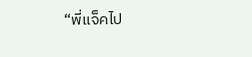“พี่แจ็คไป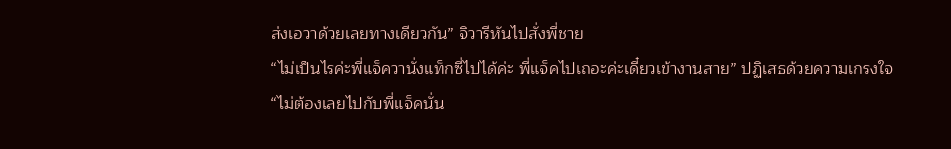ส่งเอวาด้วยเลยทางเดียวกัน” จิวารีหันไปสั่งพี่ชาย
“ไม่เป็นไรค่ะพี่แจ็ควานั่งแท็กซี่ไปได้ค่ะ พี่แจ็คไปเถอะค่ะเดี๋ยวเข้างานสาย” ปฏิเสธด้วยความเกรงใจ
“ไม่ต้องเลยไปกับพี่แจ็คนั่น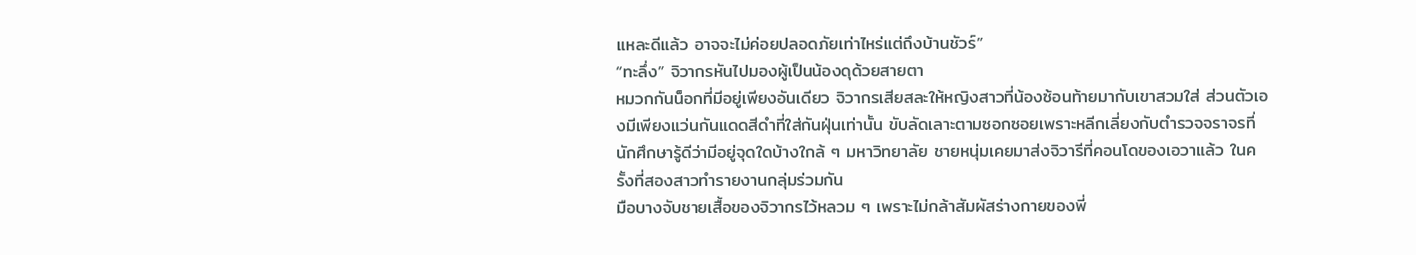แหละดีแล้ว อาจจะไม่ค่อยปลอดภัยเท่าไหร่แต่ถึงบ้านชัวร์”
“ทะลึ่ง” จิวากรหันไปมองผู้เป็นน้องดุด้วยสายตา
หมวกกันน็อกที่มีอยู่เพียงอันเดียว จิวากรเสียสละให้หญิงสาวที่น้องซ้อนท้ายมากับเขาสวมใส่ ส่วนตัวเองมีเพียงแว่นกันแดดสีดำที่ใส่กันฝุ่นเท่านั้น ขับลัดเลาะตามซอกซอยเพราะหลีกเลี่ยงกับตำรวจจราจรที่นักศึกษารู้ดีว่ามีอยู่จุดใดบ้างใกล้ ๆ มหาวิทยาลัย ชายหนุ่มเคยมาส่งจิวารีที่คอนโดของเอวาแล้ว ในครั้งที่สองสาวทำรายงานกลุ่มร่วมกัน
มือบางจับชายเสื้อของจิวากรไว้หลวม ๆ เพราะไม่กล้าสัมผัสร่างกายของพี่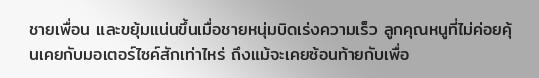ชายเพื่อน และขยุ้มแน่นขึ้นเมื่อชายหนุ่มบิดเร่งความเร็ว ลูกคุณหนูที่ไม่ค่อยคุ้นเคยกับมอเตอร์ไซค์สักเท่าไหร่ ถึงแม้จะเคยซ้อนท้ายกับเพื่อ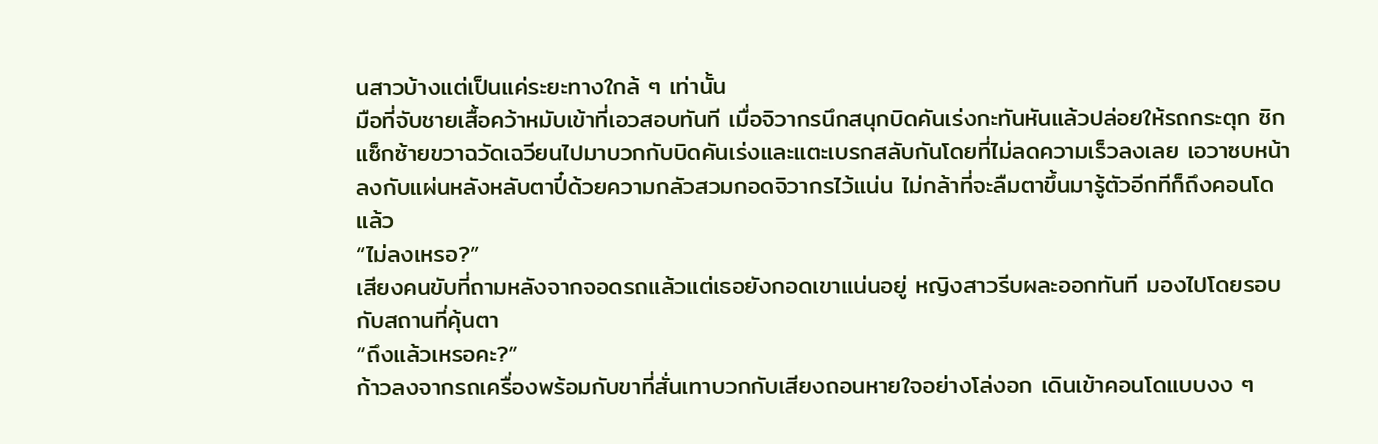นสาวบ้างแต่เป็นแค่ระยะทางใกล้ ๆ เท่านั้น
มือที่จับชายเสื้อคว้าหมับเข้าที่เอวสอบทันที เมื่อจิวากรนึกสนุกบิดคันเร่งกะทันหันแล้วปล่อยให้รถกระตุก ซิกแซ็กซ้ายขวาฉวัดเฉวียนไปมาบวกกับบิดคันเร่งและแตะเบรกสลับกันโดยที่ไม่ลดความเร็วลงเลย เอวาซบหน้าลงกับแผ่นหลังหลับตาปี๋ด้วยความกลัวสวมกอดจิวากรไว้แน่น ไม่กล้าที่จะลืมตาขึ้นมารู้ตัวอีกทีก็ถึงคอนโดแล้ว
“ไม่ลงเหรอ?”
เสียงคนขับที่ถามหลังจากจอดรถแล้วแต่เธอยังกอดเขาแน่นอยู่ หญิงสาวรีบผละออกทันที มองไปโดยรอบกับสถานที่คุ้นตา
“ถึงแล้วเหรอคะ?”
ก้าวลงจากรถเครื่องพร้อมกับขาที่สั่นเทาบวกกับเสียงถอนหายใจอย่างโล่งอก เดินเข้าคอนโดแบบงง ๆ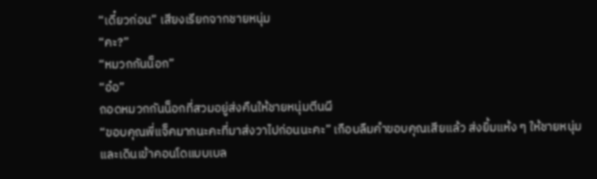“เดี๋ยวก่อน” เสียงเรียกจากชายหนุ่ม
“คะ?”
“หมวกกันน็อก”
“อ๋อ”
ถอดหมวกกันน็อกที่สวมอยู่ส่งคืนให้ชายหนุ่มตีนผี
“ขอบคุณพี่แจ็คมากนะคะที่มาส่งวาไปก่อนนะคะ” เกือบลืมคำขอบคุณเสียแล้ว ส่งยิ้มแห้ง ๆ ให้ชายหนุ่มและเดินเข้าคอนโดแบบเบล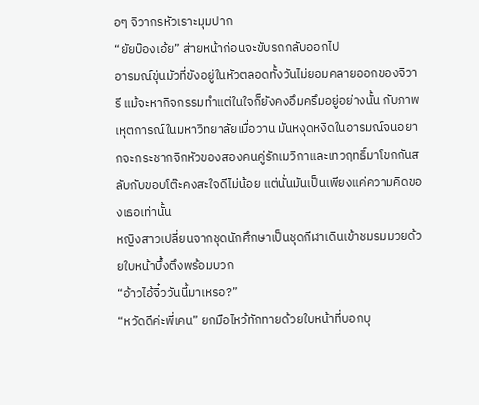อๆ จิวากรหัวเราะมุมปาก
“ยัยบ๊องเอ้ย” ส่ายหน้าก่อนจะขับรถกลับออกไป
อารมณ์ขุ่นมัวที่ขังอยู่ในหัวตลอดทั้งวันไม่ยอมคลายออกของจิวารี แม้จะหากิจกรรมทำแต่ในใจก็ยังคงอึมครึมอยู่อย่างนั้น กับภาพเหุตการณ์ในมหาวิทยาลัยเมื่อวาน มันหงุดหงิดในอารมณ์จนอยากจะกระชากจิกหัวของสองคนคู่รักเมวิกาและเทวฤทธิ์มาโขกกันสลับกับขอบโต๊ะคงสะใจดีไม่น้อย แต่นั่นมันเป็นเพียงแค่ความคิดของเธอเท่านั้น
หญิงสาวเปลี่ยนจากชุดนักศึกษาเป็นชุดกีฬาเดินเข้าชมรมมวยด้วยใบหน้าบึ้งตึงพร้อมบวก
“อ้าวไอ้จิ๋ววันนี้มาเหรอ?”
“หวัดดีค่ะพี่เคน” ยกมือไหว้ทักทายด้วยใบหน้าที่บอกบุ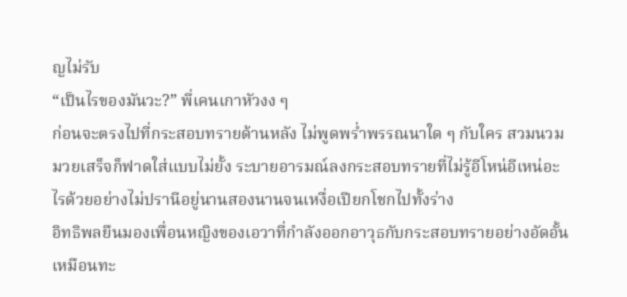ญไม่รับ
“เป็นไรของมันวะ?” พี่เคนเกาหัวงง ๆ
ก่อนจะตรงไปที่กระสอบทรายด้านหลัง ไม่พูดพร่ำพรรณนาใด ๆ กับใคร สวมนวมมวยเสร็จก็ฟาดใส่แบบไม่ยั้ง ระบายอารมณ์ลงกระสอบทรายที่ไม่รู้อีโหน่อีเหน่อะไรด้วยอย่างไม่ปรานีอยู่นานสองนานจนเหงื่อเปียกโชกไปทั้งร่าง
อิทธิพลยืนมองเพื่อนหญิงของเอวาที่กำลังออกอาวุธกับกระสอบทรายอย่างอัดอั้น เหมือนทะ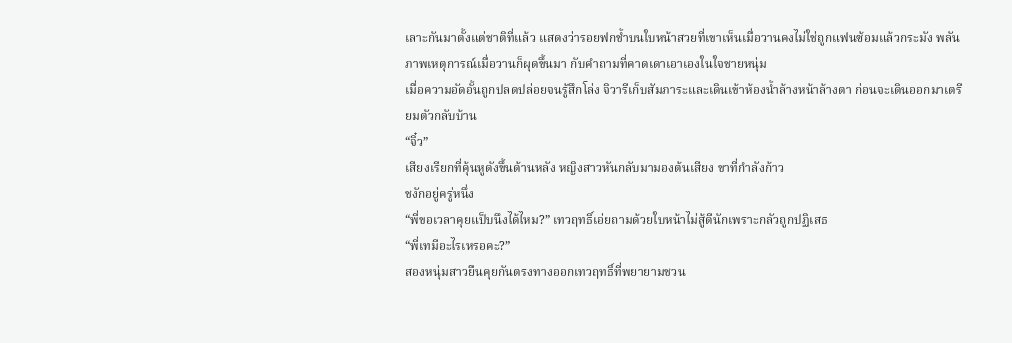เลาะกันมาตั้งแต่ชาติที่แล้ว แสดงว่ารอยฟกช้ำบนใบหน้าสวยที่เขาเห็นเมื่อวานคงไม่ใช่ถูกแฟนซ้อมแล้วกระมัง พลันภาพเหตุการณ์เมื่อวานก็ผุดขึ้นมา กับคำถามที่คาดเดาเอาเองในใจชายหนุ่ม
เมื่อความอัดอั้นถูกปลดปล่อยจนรู้สึกโล่ง จิวารีเก็บสัมภาระและเดินเข้าห้องน้ำล้างหน้าล้างตา ก่อนจะเดินออกมาเตรียมตัวกลับบ้าน
“จิ๋ว”
เสียงเรียกที่คุ้นหูดังขึ้นด้านหลัง หญิงสาวหันกลับมามองต้นเสียง ขาที่กำลังก้าว
ชงักอยู่ครู่หนึ่ง
“พี่ขอเวลาคุยแป็บนึงได้ไหม?” เทวฤทธิ์เอ่ยถามด้วยใบหน้าไม่สู้ดีนักเพราะกลัวถูกปฏิเสธ
“พี่เทมีอะไรเหรอคะ?”
สองหนุ่มสาวยืนคุยกันตรงทางออกเทวฤทธิ์ที่พยายามชวน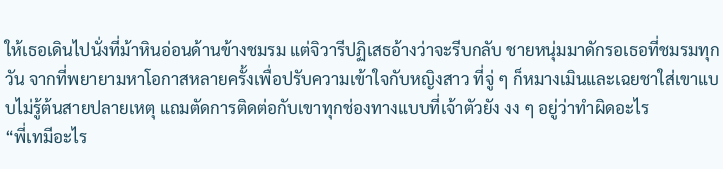ให้เธอเดินไปนั่งที่ม้าหินอ่อนด้านข้างชมรม แต่จิวารีปฏิเสธอ้างว่าจะรีบกลับ ชายหนุ่มมาดักรอเธอที่ชมรมทุกวัน จากที่พยายามหาโอกาสหลายครั้งเพื่อปรับความเข้าใจกับหญิงสาว ที่จู่ ๆ ก็หมางเมินและเฉยชาใส่เขาแบบไม่รู้ต้นสายปลายเหตุ แถมตัดการติดต่อกับเขาทุกช่องทางแบบที่เจ้าตัวยัง งง ๆ อยู่ว่าทำผิดอะไร
“พี่เทมีอะไร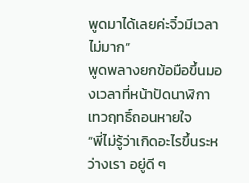พูดมาได้เลยค่ะจิ๋วมีเวลาไม่มาก”
พูดพลางยกข้อมือขึ้นมองเวลาที่หน้าปัดนาฬิกา เทวฤทธิ์ถอนหายใจ
“พี่ไม่รู้ว่าเกิดอะไรขึ้นระหว่างเรา อยู่ดี ๆ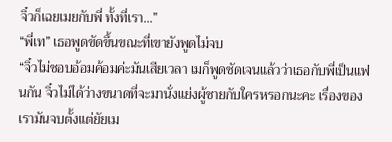จิ๋วก็เฉยเมยกับพี่ ทั้งที่เรา...”
“พี่เท” เธอพูดขัดขึ้นขณะที่เขายังพูดไม่จบ
“จิ๋วไม่ชอบอ้อมค้อมค่ะมันเสียเวลา เมก็พูดชัดเจนแล้วว่าเธอกับพี่เป็นแฟนกัน จิ๋วไม่ได้ว่างขนาดที่จะมานั่งแย่งผู้ชายกับใครหรอกนะคะ เรื่องของเรามันจบตั้งแต่ยัยเม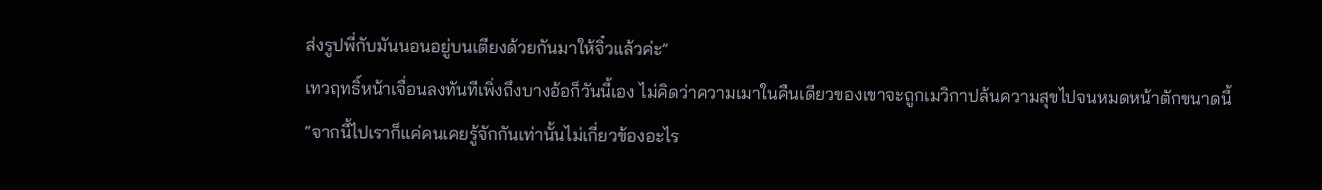ส่งรูปพี่กับมันนอนอยู่บนเตียงด้วยกันมาให้จิ๋วแล้วค่ะ”
เทวฤทธิ์หน้าเจื่อนลงทันทีเพิ่งถึงบางอ้อก็วันนี้เอง ไม่คิดว่าความเมาในคืนเดียวของเขาจะถูกเมวิกาปล้นความสุขไปจนหมดหน้าตักขนาดนี้
“จากนี้ไปเราก็แค่คนเคยรู้จักกันเท่านั้นไม่เกี่ยวข้องอะไร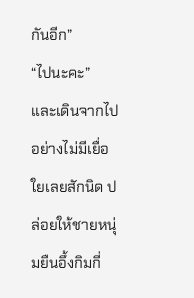กันอีก”
“ไปนะคะ”
และเดินจากไปอย่างไม่มีเยื่อใยเลยสักนิด ปล่อยให้ชายหนุ่มยืนอึ้งกิมกี่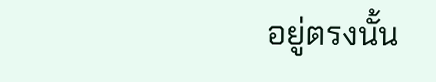อยู่ตรงนั้น